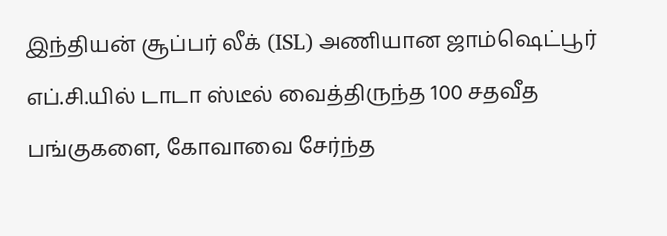இந்தியன் சூப்பர் லீக் (ISL) அணியான ஜாம்ஷெட்பூர் எப்.சி.யில் டாடா ஸ்டீல் வைத்திருந்த 100 சதவீத பங்குகளை, கோவாவை சேர்ந்த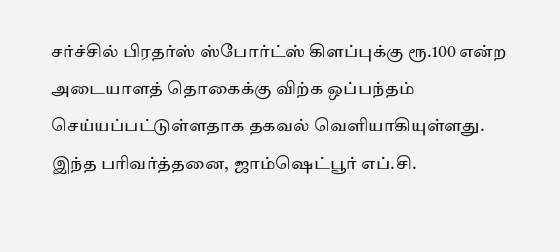சர்ச்சில் பிரதர்ஸ் ஸ்போர்ட்ஸ் கிளப்புக்கு ரூ.100 என்ற அடையாளத் தொகைக்கு விற்க ஒப்பந்தம் செய்யப்பட்டுள்ளதாக தகவல் வெளியாகியுள்ளது.
இந்த பரிவர்த்தனை, ஜாம்ஷெட்பூர் எப்.சி.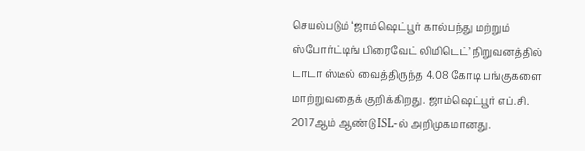செயல்படும் ‘ஜாம்ஷெட்பூர் கால்பந்து மற்றும் ஸ்போர்ட்டிங் பிரைவேட் லிமிடெட்’ நிறுவனத்தில் டாடா ஸ்டீல் வைத்திருந்த 4.08 கோடி பங்குகளை மாற்றுவதைக் குறிக்கிறது. ஜாம்ஷெட்பூர் எப்.சி. 2017ஆம் ஆண்டு ISL-ல் அறிமுகமானது.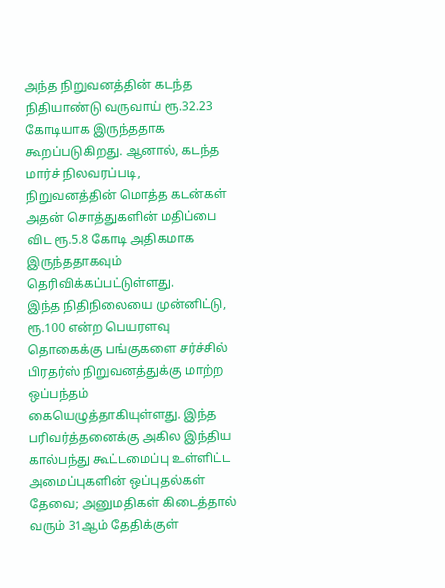அந்த நிறுவனத்தின் கடந்த நிதியாண்டு வருவாய் ரூ.32.23 கோடியாக இருந்ததாக கூறப்படுகிறது. ஆனால், கடந்த மார்ச் நிலவரப்படி, நிறுவனத்தின் மொத்த கடன்கள் அதன் சொத்துகளின் மதிப்பை விட ரூ.5.8 கோடி அதிகமாக இருந்ததாகவும் தெரிவிக்கப்பட்டுள்ளது.
இந்த நிதிநிலையை முன்னிட்டு, ரூ.100 என்ற பெயரளவு தொகைக்கு பங்குகளை சர்ச்சில் பிரதர்ஸ் நிறுவனத்துக்கு மாற்ற ஒப்பந்தம் கையெழுத்தாகியுள்ளது. இந்த பரிவர்த்தனைக்கு அகில இந்திய கால்பந்து கூட்டமைப்பு உள்ளிட்ட அமைப்புகளின் ஒப்புதல்கள் தேவை; அனுமதிகள் கிடைத்தால் வரும் 31ஆம் தேதிக்குள்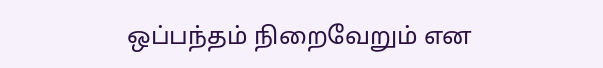ஒப்பந்தம் நிறைவேறும் என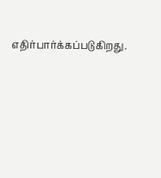எதிர்பார்க்கப்படுகிறது.